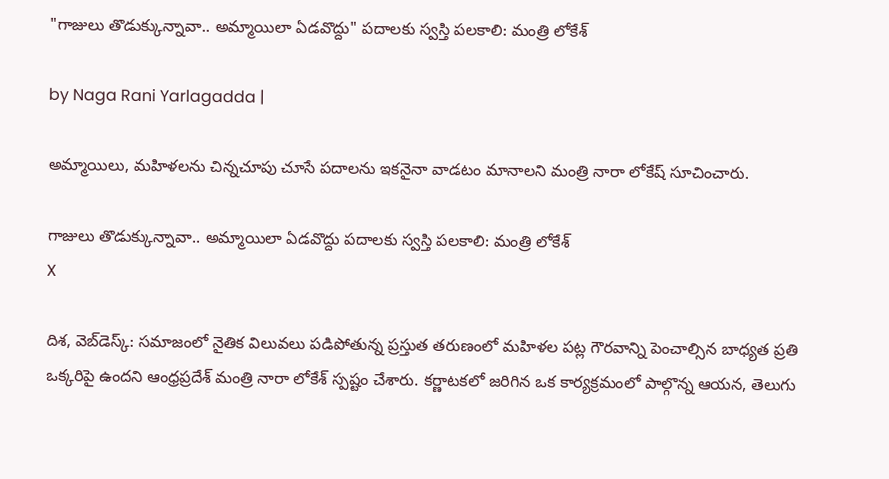"గాజులు తొడుక్కున్నావా.. అమ్మాయిలా ఏడవొద్దు" పదాలకు స్వస్తి పలకాలి: మంత్రి లోకేశ్

by Naga Rani Yarlagadda |

అమ్మాయిలు, మహిళలను చిన్నచూపు చూసే పదాలను ఇకనైనా వాడటం మానాలని మంత్రి నారా లోకేష్ సూచించారు.

గాజులు తొడుక్కున్నావా.. అమ్మాయిలా ఏడవొద్దు పదాలకు స్వస్తి పలకాలి: మంత్రి లోకేశ్
X

దిశ, వెబ్‌డెస్క్: సమాజంలో నైతిక విలువలు పడిపోతున్న ప్రస్తుత తరుణంలో మహిళల పట్ల గౌరవాన్ని పెంచాల్సిన బాధ్యత ప్రతి ఒక్కరిపై ఉందని ఆంధ్రప్రదేశ్ మంత్రి నారా లోకేశ్ స్పష్టం చేశారు. కర్ణాటకలో జరిగిన ఒక కార్యక్రమంలో పాల్గొన్న ఆయన, తెలుగు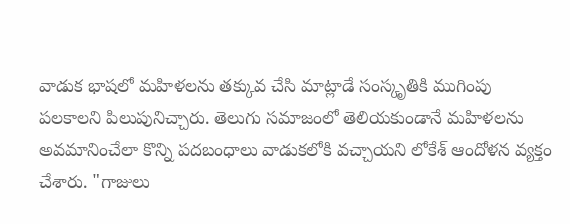వాడుక భాషలో మహిళలను తక్కువ చేసి మాట్లాడే సంస్కృతికి ముగింపు పలకాలని పిలుపునిచ్చారు. తెలుగు సమాజంలో తెలియకుండానే మహిళలను అవమానించేలా కొన్ని పదబంధాలు వాడుకలోకి వచ్చాయని లోకేశ్ ఆందోళన వ్యక్తం చేశారు. "గాజులు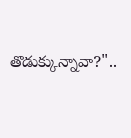తొడుక్కున్నావా?"..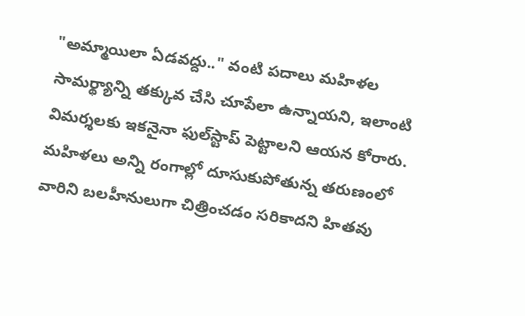"అమ్మాయిలా ఏడవద్దు.." వంటి పదాలు మహిళల సామర్థ్యాన్ని తక్కువ చేసి చూపేలా ఉన్నాయని, ఇలాంటి విమర్శలకు ఇకనైనా ఫుల్‌స్టాప్ పెట్టాలని ఆయన కోరారు. మహిళలు అన్ని రంగాల్లో దూసుకుపోతున్న తరుణంలో వారిని బలహీనులుగా చిత్రించడం సరికాదని హితవు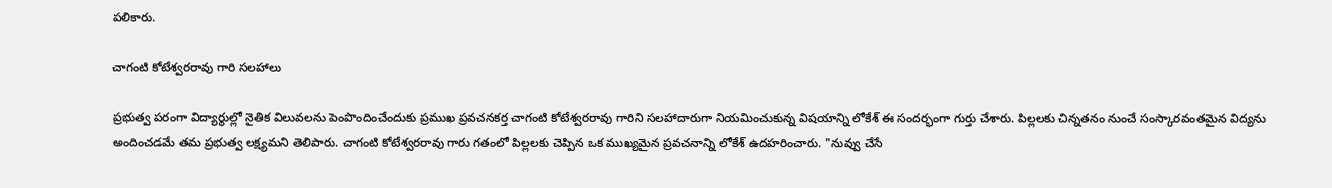పలికారు.

చాగంటి కోటేశ్వరరావు గారి సలహాలు

ప్రభుత్వ పరంగా విద్యార్థుల్లో నైతిక విలువలను పెంపొందించేందుకు ప్రముఖ ప్రవచనకర్త చాగంటి కోటేశ్వరరావు గారిని సలహాదారుగా నియమించుకున్న విషయాన్ని లోకేశ్ ఈ సందర్భంగా గుర్తు చేశారు. పిల్లలకు చిన్నతనం నుంచే సంస్కారవంతమైన విద్యను అందించడమే తమ ప్రభుత్వ లక్ష్యమని తెలిపారు. చాగంటి కోటేశ్వరరావు గారు గతంలో పిల్లలకు చెప్పిన ఒక ముఖ్యమైన ప్రవచనాన్ని లోకేశ్ ఉదహరించారు. "నువ్వు చేసే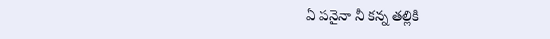ఏ పనైనా నీ కన్న తల్లికి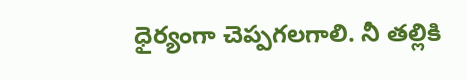ధైర్యంగా చెప్పగలగాలి. నీ తల్లికి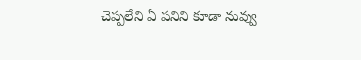చెప్పలేని ఏ పనిని కూడా నువ్వు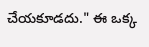చేయకూడదు." ఈ ఒక్క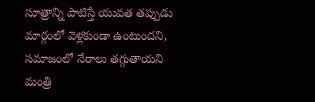సూత్రాన్ని పాటిస్తే యువత తప్పుడు మార్గంలో వెళ్లకుండా ఉంటుందని, సమాజంలో నేరాలు తగ్గుతాయని మంత్రి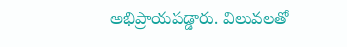అభిప్రాయపడ్డారు. విలువలతో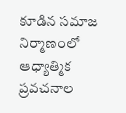కూడిన సమాజ నిర్మాణంలో ఆధ్యాత్మిక ప్రవచనాల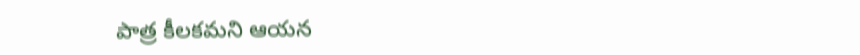పాత్ర కీలకమని ఆయన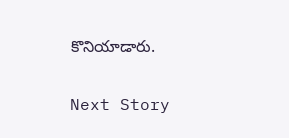కొనియాడారు.

Next Story